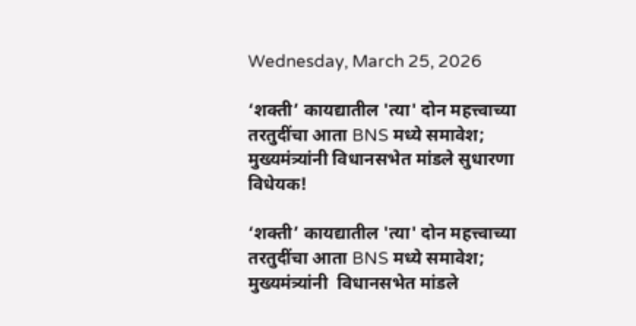Wednesday, March 25, 2026

‘शक्ती’ कायद्यातील 'त्या' दोन महत्त्वाच्या तरतुदींचा आता BNS मध्ये समावेश; मुख्यमंत्र्यांनी विधानसभेत मांडले सुधारणा विधेयक!

‘शक्ती’ कायद्यातील 'त्या' दोन महत्त्वाच्या तरतुदींचा आता BNS मध्ये समावेश; मुख्यमंत्र्यांनी  विधानसभेत मांडले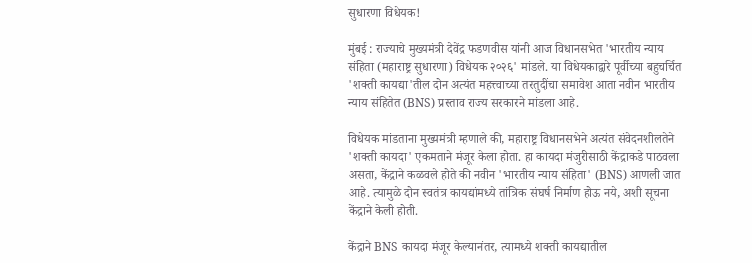सुधारणा विधेयक!

मुंबई : राज्याचे मुख्यमंत्री देवेंद्र फडणवीस यांनी आज विधानसभेत 'भारतीय न्याय संहिता (महाराष्ट्र सुधारणा) विधेयक २०२६' मांडले. या विधेयकाद्वारे पूर्वीच्या बहुचर्चित 'शक्ती कायद्या'तील दोन अत्यंत महत्त्वाच्या तरतुदींचा समावेश आता नवीन भारतीय न्याय संहितेत (BNS) प्रस्ताव राज्य सरकारने मांडला आहे.

विधेयक मांडताना मुख्यमंत्री म्हणाले की, महाराष्ट्र विधानसभेने अत्यंत संवेदनशीलतेने 'शक्ती कायदा' एकमताने मंजूर केला होता. हा कायदा मंजुरीसाठी केंद्राकडे पाठवला असता, केंद्राने कळवले होते की नवीन 'भारतीय न्याय संहिता' (BNS) आणली जात आहे. त्यामुळे दोन स्वतंत्र कायद्यांमध्ये तांत्रिक संघर्ष निर्माण होऊ नये, अशी सूचना केंद्राने केली होती.

केंद्राने BNS कायदा मंजूर केल्यानंतर, त्यामध्ये शक्ती कायद्यातील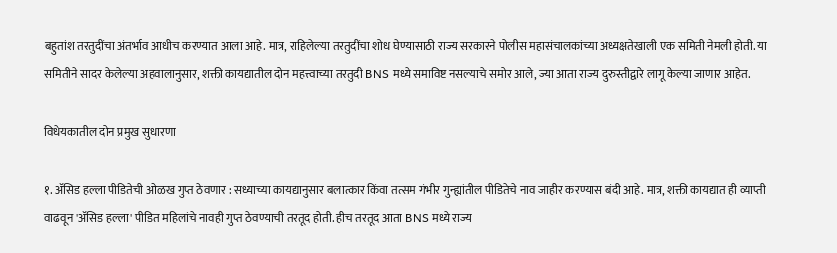बहुतांश तरतुदींचा अंतर्भाव आधीच करण्यात आला आहे. मात्र, राहिलेल्या तरतुदींचा शोध घेण्यासाठी राज्य सरकारने पोलीस महासंचालकांच्या अध्यक्षतेखाली एक समिती नेमली होती. या समितीने सादर केलेल्या अहवालानुसार, शक्ती कायद्यातील दोन महत्त्वाच्या तरतुदी BNS मध्ये समाविष्ट नसल्याचे समोर आले, ज्या आता राज्य दुरुस्तीद्वारे लागू केल्या जाणार आहेत.

विधेयकातील दोन प्रमुख सुधारणा

१. अ‍ॅसिड हल्ला पीडितेची ओळख गुप्त ठेवणार : सध्याच्या कायद्यानुसार बलात्कार किंवा तत्सम गंभीर गुन्ह्यांतील पीडितेचे नाव जाहीर करण्यास बंदी आहे. मात्र, शक्ती कायद्यात ही व्याप्ती वाढवून 'अ‍ॅसिड हल्ला' पीडित महिलांचे नावही गुप्त ठेवण्याची तरतूद होती. हीच तरतूद आता BNS मध्ये राज्य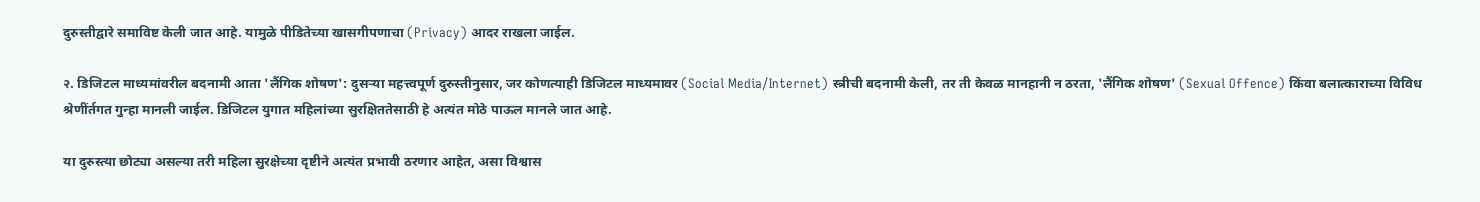दुरुस्तीद्वारे समाविष्ट केली जात आहे. यामुळे पीडितेच्या खासगीपणाचा (Privacy) आदर राखला जाईल.

२. डिजिटल माध्यमांवरील बदनामी आता 'लैंगिक शोषण': दुसऱ्या महत्त्वपूर्ण दुरुस्तीनुसार, जर कोणत्याही डिजिटल माध्यमावर (Social Media/Internet) स्त्रीची बदनामी केली, तर ती केवळ मानहानी न ठरता, 'लैंगिक शोषण' (Sexual Offence) किंवा बलात्काराच्या विविध श्रेणींर्तगत गुन्हा मानली जाईल. डिजिटल युगात महिलांच्या सुरक्षिततेसाठी हे अत्यंत मोठे पाऊल मानले जात आहे.

या दुरुस्त्या छोट्या असल्या तरी महिला सुरक्षेच्या दृष्टीने अत्यंत प्रभावी ठरणार आहेत, असा विश्वास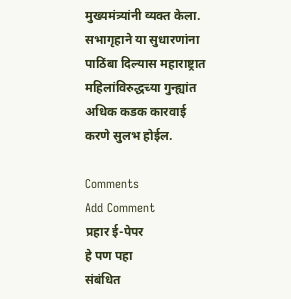मुख्यमंत्र्यांनी व्यक्त केला. सभागृहाने या सुधारणांना पाठिंबा दिल्यास महाराष्ट्रात महिलांविरुद्धच्या गुन्ह्यांत अधिक कडक कारवाई करणे सुलभ होईल.

Comments
Add Comment
प्रहार ई-पेपर
हे पण पहा
संबंधित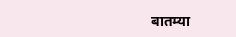बातम्या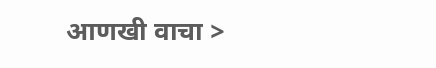आणखी वाचा >